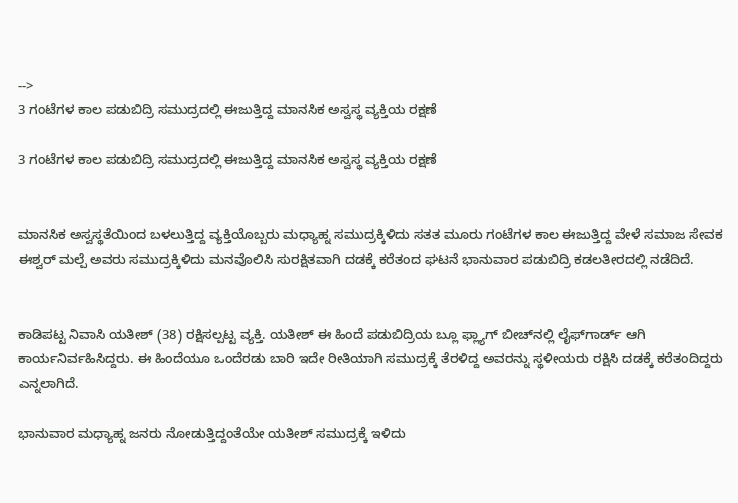-->
3 ಗಂಟೆಗಳ ಕಾಲ ಪಡುಬಿದ್ರಿ ಸಮುದ್ರದಲ್ಲಿ ಈಜುತ್ತಿದ್ದ ಮಾನಸಿಕ ಅಸ್ವಸ್ಥ ವ್ಯಕ್ತಿಯ ರಕ್ಷಣೆ

3 ಗಂಟೆಗಳ ಕಾಲ ಪಡುಬಿದ್ರಿ ಸಮುದ್ರದಲ್ಲಿ ಈಜುತ್ತಿದ್ದ ಮಾನಸಿಕ ಅಸ್ವಸ್ಥ ವ್ಯಕ್ತಿಯ ರಕ್ಷಣೆ


ಮಾನಸಿಕ ಅಸ್ವಸ್ಥತೆಯಿಂದ ಬಳಲುತ್ತಿದ್ದ ವ್ಯಕ್ತಿಯೊಬ್ಬರು ಮಧ್ಯಾಹ್ನ ಸಮುದ್ರಕ್ಕಿಳಿದು ಸತತ ಮೂರು ಗಂಟೆಗಳ ಕಾಲ ಈಜುತ್ತಿದ್ದ ವೇಳೆ ಸಮಾಜ ಸೇವಕ ಈಶ್ವರ್ ಮಲ್ಪೆ ಅವರು ಸಮುದ್ರಕ್ಕಿಳಿದು ಮನವೊಲಿಸಿ ಸುರಕ್ಷಿತವಾಗಿ ದಡಕ್ಕೆ ಕರೆತಂದ ಘಟನೆ ಭಾನುವಾರ ಪಡುಬಿದ್ರಿ ಕಡಲತೀರದಲ್ಲಿ ನಡೆದಿದೆ.


ಕಾಡಿಪಟ್ಟ ನಿವಾಸಿ ಯತೀಶ್ (38) ರಕ್ಷಿಸಲ್ಪಟ್ಟ ವ್ಯಕ್ತಿ. ಯತೀಶ್ ಈ ಹಿಂದೆ ಪಡುಬಿದ್ರಿಯ ಬ್ಲೂ ಫ್ಲ್ಯಾಗ್ ಬೀಚ್‌ನಲ್ಲಿ ಲೈಫ್‌ಗಾರ್ಡ್ ಆಗಿ ಕಾರ್ಯನಿರ್ವಹಿಸಿದ್ದರು. ಈ ಹಿಂದೆಯೂ ಒಂದೆರಡು ಬಾರಿ ಇದೇ ರೀತಿಯಾಗಿ ಸಮುದ್ರಕ್ಕೆ ತೆರಳಿದ್ದ ಅವರನ್ನು ಸ್ಥಳೀಯರು ರಕ್ಷಿಸಿ ದಡಕ್ಕೆ ಕರೆತಂದಿದ್ದರು ಎನ್ನಲಾಗಿದೆ.

ಭಾನುವಾರ ಮಧ್ಯಾಹ್ನ ಜನರು ನೋಡುತ್ತಿದ್ದಂತೆಯೇ ಯತೀಶ್ ಸಮುದ್ರಕ್ಕೆ ಇಳಿದು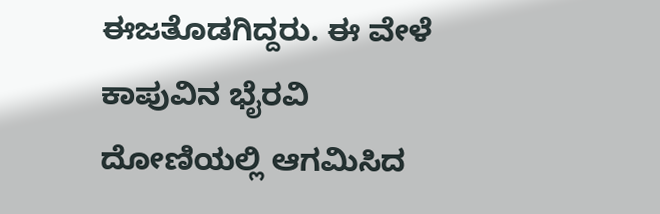ಈಜತೊಡಗಿದ್ದರು. ಈ ವೇಳೆ ಕಾಪುವಿನ ಭೈರವಿ ದೋಣಿಯಲ್ಲಿ ಆಗಮಿಸಿದ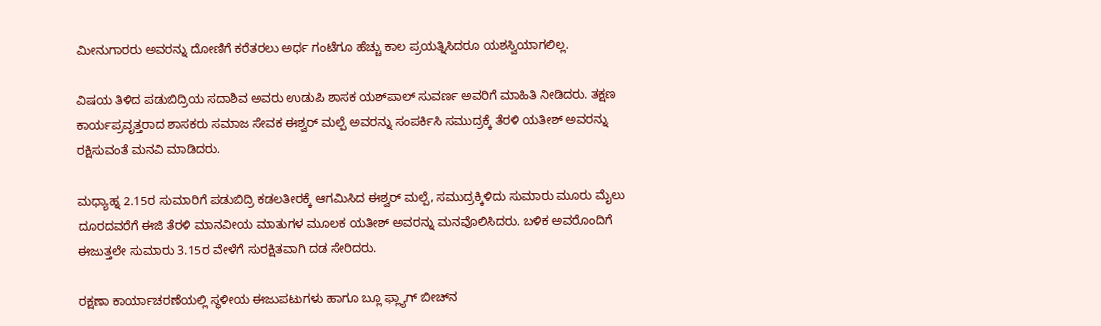ಮೀನುಗಾರರು ಅವರನ್ನು ದೋಣಿಗೆ ಕರೆತರಲು ಅರ್ಧ ಗಂಟೆಗೂ ಹೆಚ್ಚು ಕಾಲ ಪ್ರಯತ್ನಿಸಿದರೂ ಯಶಸ್ವಿಯಾಗಲಿಲ್ಲ.

ವಿಷಯ ತಿಳಿದ ಪಡುಬಿದ್ರಿಯ ಸದಾಶಿವ ಅವರು ಉಡುಪಿ ಶಾಸಕ ಯಶ್‌ಪಾಲ್ ಸುವರ್ಣ ಅವರಿಗೆ ಮಾಹಿತಿ ನೀಡಿದರು. ತಕ್ಷಣ ಕಾರ್ಯಪ್ರವೃತ್ತರಾದ ಶಾಸಕರು ಸಮಾಜ ಸೇವಕ ಈಶ್ವರ್ ಮಲ್ಪೆ ಅವರನ್ನು ಸಂಪರ್ಕಿಸಿ ಸಮುದ್ರಕ್ಕೆ ತೆರಳಿ ಯತೀಶ್ ಅವರನ್ನು ರಕ್ಷಿಸುವಂತೆ ಮನವಿ ಮಾಡಿದರು.

ಮಧ್ಯಾಹ್ನ 2.15ರ ಸುಮಾರಿಗೆ ಪಡುಬಿದ್ರಿ ಕಡಲತೀರಕ್ಕೆ ಆಗಮಿಸಿದ ಈಶ್ವರ್ ಮಲ್ಪೆ, ಸಮುದ್ರಕ್ಕಿಳಿದು ಸುಮಾರು ಮೂರು ಮೈಲು ದೂರದವರೆಗೆ ಈಜಿ ತೆರಳಿ ಮಾನವೀಯ ಮಾತುಗಳ ಮೂಲಕ ಯತೀಶ್ ಅವರನ್ನು ಮನವೊಲಿಸಿದರು. ಬಳಿಕ ಅವರೊಂದಿಗೆ ಈಜುತ್ತಲೇ ಸುಮಾರು 3.15ರ ವೇಳೆಗೆ ಸುರಕ್ಷಿತವಾಗಿ ದಡ ಸೇರಿದರು.

ರಕ್ಷಣಾ ಕಾರ್ಯಾಚರಣೆಯಲ್ಲಿ ಸ್ಥಳೀಯ ಈಜುಪಟುಗಳು ಹಾಗೂ ಬ್ಲೂ ಫ್ಲ್ಯಾಗ್ ಬೀಚ್‌ನ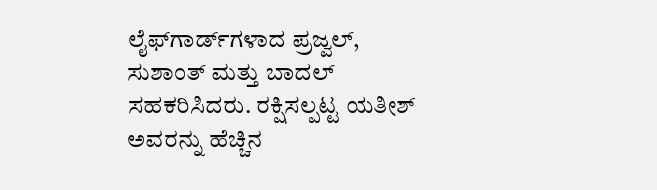ಲೈಫ್‌ಗಾರ್ಡ್‌ಗಳಾದ ಪ್ರಜ್ವಲ್, ಸುಶಾಂತ್ ಮತ್ತು ಬಾದಲ್ ಸಹಕರಿಸಿದರು. ರಕ್ಷಿಸಲ್ಪಟ್ಟ ಯತೀಶ್ ಅವರನ್ನು ಹೆಚ್ಚಿನ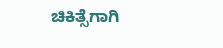ಚಿಕಿತ್ಸೆಗಾಗಿ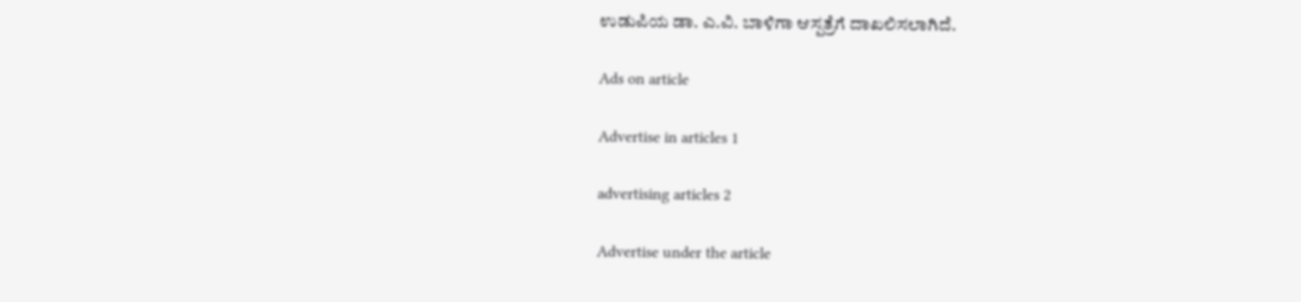ಉಡುಪಿಯ ಡಾ. ಎ.ವಿ. ಬಾಳಿಗಾ ಆಸ್ಪತ್ರೆಗೆ ದಾಖಲಿಸಲಾಗಿದೆ.

Ads on article

Advertise in articles 1

advertising articles 2

Advertise under the article